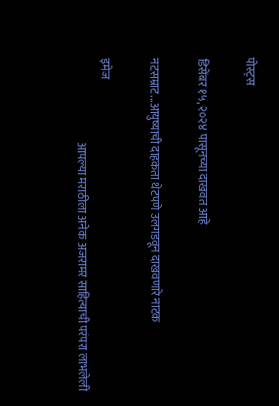पोस्ट्स

डिसेंबर १५, २०२४ पासूनच्या दाखवत आहे

नटसम्राट...आयुष्याची दाहकता थेटपणे उलगडवून दाखवणारे नाटक

इमेज
                                     आपल्या मराठीला अनेक अजरामर साहित्याची परंपरा लाभलेली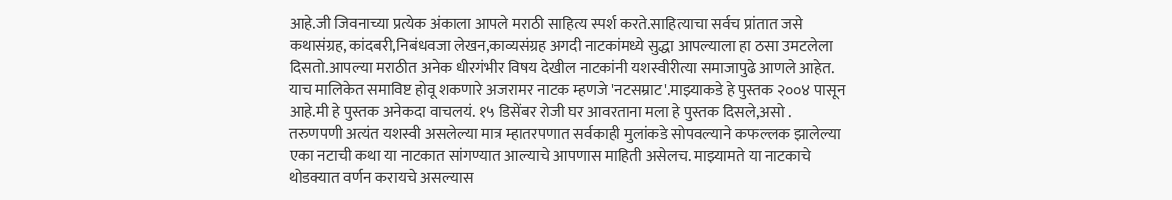आहे.जी जिवनाच्या प्रत्येक अंकाला आपले मराठी साहित्य स्पर्श करते.साहित्याचा सर्वच प्रांतात जसे कथासंग्रह, कांदबरी,निबंधवजा लेखन,काव्यसंग्रह अगदी नाटकांमध्ये सुद्धा आपल्याला हा ठसा उमटलेला दिसतो.आपल्या मराठीत अनेक धीरगंभीर विषय देखील नाटकांनी यशस्वीरीत्या समाजापुढे आणले आहेत. याच मालिकेत समाविष्ट होवू शकणारे अजरामर नाटक म्हणजे 'नटसम्राट'.माझ्याकडे हे पुस्तक २००४ पासून आहे‌.मी हे पुस्तक अनेकदा वाचलयं. १५ डिसेंबर रोजी घर आवरताना मला हे पुस्तक दिसले,असो .               तरुणपणी अत्यंत यशस्वी असलेल्या मात्र म्हातरपणात सर्वकाही मुलांकडे सोपवल्याने कफल्लक झालेल्या एका नटाची कथा या नाटकात सांगण्यात आल्याचे आपणास माहिती असेलच. माझ्यामते या नाटकाचे थोडक्यात वर्णन करायचे असल्यास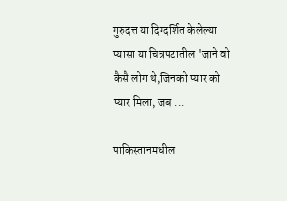गुरुदत्त या दिग्दर्शित केलेल्या प्यासा या चित्रपटातील 'जाने वो कैसै लोग थे,जिनको प्यार को प्यार मिला, जब ...

पाकिस्तानमधील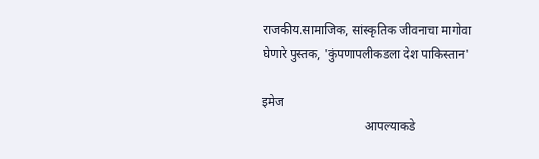राजकीय.सामाजिक, सांस्कृतिक जीवनाचा मागोवा घेणारे पुस्तक, 'कुंपणापलीकडला देश पाकिस्तान'

इमेज
                                 आपल्याकडे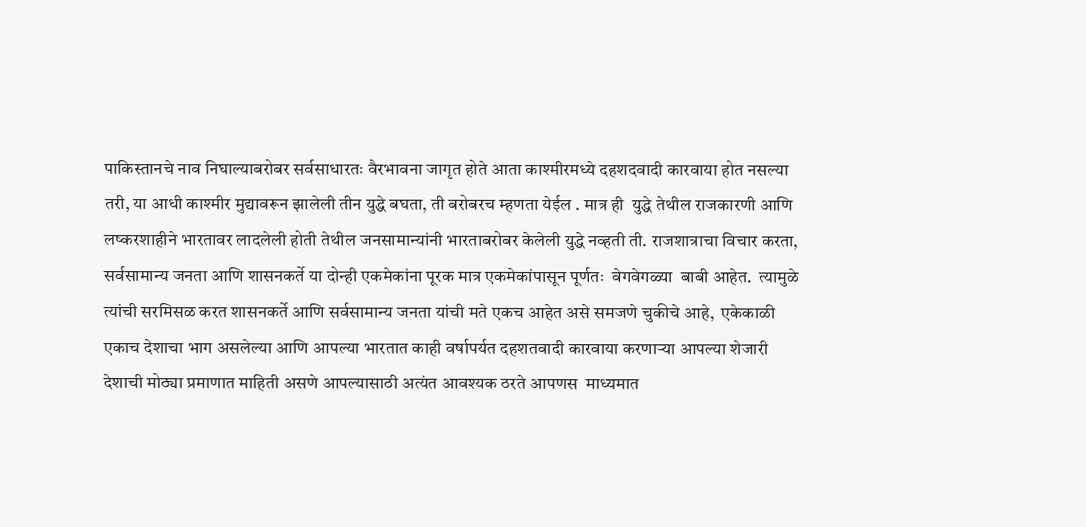पाकिस्तानचे नाव निघाल्याबरोबर सर्वसाधारतः वैरभावना जागृत होते आता काश्मीरमध्ये दहशदवादी कारवाया होत नसल्या तरी, या आधी काश्मीर मुद्यावरून झालेली तीन युद्धे बघता, ती बरोबरच म्हणता येईल . मात्र ही  युद्धे तेथील राजकारणी आणि लष्करशाहीने भारतावर लादलेली होती तेथील जनसामान्यांनी भारताबरोबर केलेली युद्धे नव्हती ती. राजशात्राचा विचार करता, सर्वसामान्य जनता आणि शासनकर्ते या दोन्ही एकमेकांना पूरक मात्र एकमेकांपासून पूर्णतः  वेगवेगळ्या  बाबी आहेत.  त्यामुळे त्यांची सरमिसळ करत शासनकर्ते आणि सर्वसामान्य जनता यांची मते एकच आहेत असे समजणे चुकीचे आहे,  एकेकाळी एकाच देशाचा भाग असलेल्या आणि आपल्या भारतात काही वर्षापर्यत दहशतवादी कारवाया करणाऱ्या आपल्या शेजारी  देशाची मोठ्या प्रमाणात माहिती असणे आपल्यासाठी अत्यंत आवश्यक ठरते आपणस  माध्यमात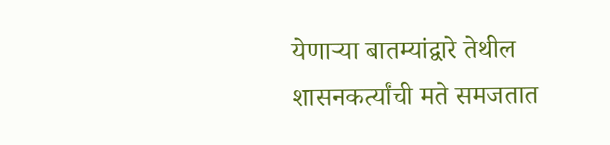येणाऱ्या बातम्यांद्वारे तेथील शासनकर्त्यांची मते समजतात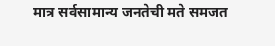मात्र सर्वसामान्य जनतेची मते समजत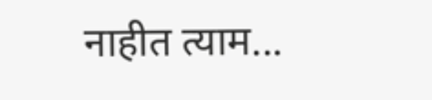नाहीत त्याम...